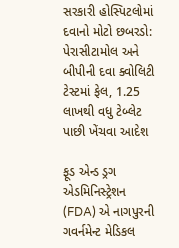સરકારી હોસ્પિટલોમાં દવાનો મોટો છબરડો: પેરાસીટામોલ અને બીપીની દવા ક્વોલિટી ટેસ્ટમાં ફેલ, 1.25 લાખથી વધુ ટેબ્લેટ પાછી ખેંચવા આદેશ

ફૂડ એન્ડ ડ્રગ એડમિનિસ્ટ્રેશન (FDA) એ નાગપુરની ગવર્નમેન્ટ મેડિકલ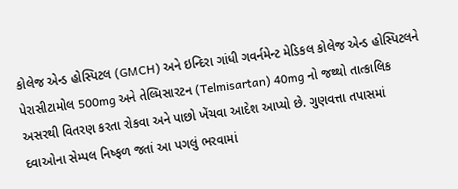કોલેજ એન્ડ હોસ્પિટલ (GMCH) અને ઇન્દિરા ગાંધી ગવર્નમેન્ટ મેડિકલ કોલેજ એન્ડ હોસ્પિટલને પેરાસીટામોલ 500mg અને તેલ્મિસારટન (Telmisartan) 40mg નો જથ્થો તાત્કાલિક અસરથી વિતરણ કરતા રોકવા અને પાછો ખેંચવા આદેશ આપ્યો છે. ગુણવત્તા તપાસમાં દવાઓના સેમ્પલ નિષ્ફળ જતાં આ પગલું ભરવામાં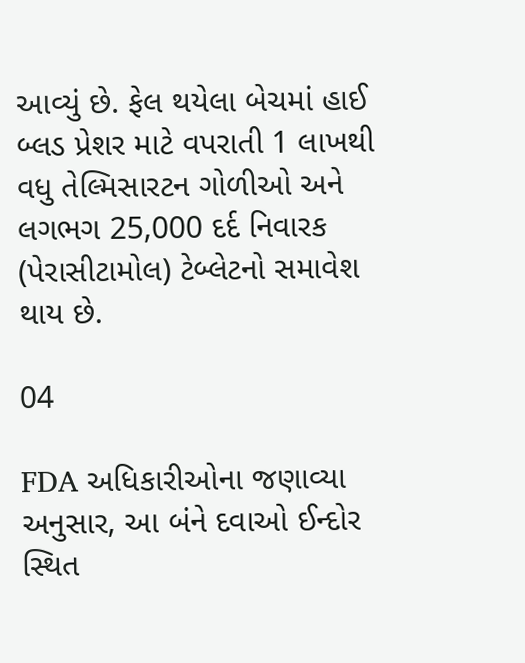આવ્યું છે. ફેલ થયેલા બેચમાં હાઈ બ્લડ પ્રેશર માટે વપરાતી 1 લાખથી વધુ તેલ્મિસારટન ગોળીઓ અને લગભગ 25,000 દર્દ નિવારક (પેરાસીટામોલ) ટેબ્લેટનો સમાવેશ થાય છે.

04

FDA અધિકારીઓના જણાવ્યા અનુસાર, આ બંને દવાઓ ઈન્દોર સ્થિત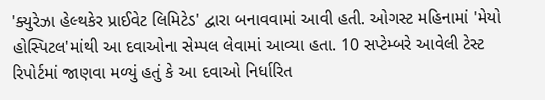'ક્યુરેઝા હેલ્થકેર પ્રાઈવેટ લિમિટેડ' દ્વારા બનાવવામાં આવી હતી. ઓગસ્ટ મહિનામાં 'મેયો હોસ્પિટલ'માંથી આ દવાઓના સેમ્પલ લેવામાં આવ્યા હતા. 10 સપ્ટેમ્બરે આવેલી ટેસ્ટ રિપોર્ટમાં જાણવા મળ્યું હતું કે આ દવાઓ નિર્ધારિત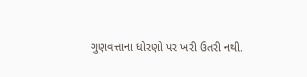ગુણવત્તાના ધોરણો પર ખરી ઉતરી નથી.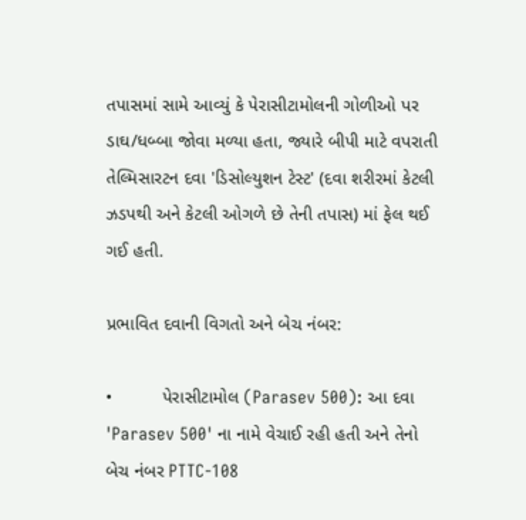તપાસમાં સામે આવ્યું કે પેરાસીટામોલની ગોળીઓ પર ડાઘ/ધબ્બા જોવા મળ્યા હતા, જ્યારે બીપી માટે વપરાતી તેલ્મિસારટન દવા 'ડિસોલ્યુશન ટેસ્ટ' (દવા શરીરમાં કેટલી ઝડપથી અને કેટલી ઓગળે છે તેની તપાસ) માં ફેલ થઈ ગઈ હતી.

પ્રભાવિત દવાની વિગતો અને બેચ નંબર:

•          પેરાસીટામોલ (Parasev 500): આ દવા 'Parasev 500' ના નામે વેચાઈ રહી હતી અને તેનો બેચ નંબર PTTC-108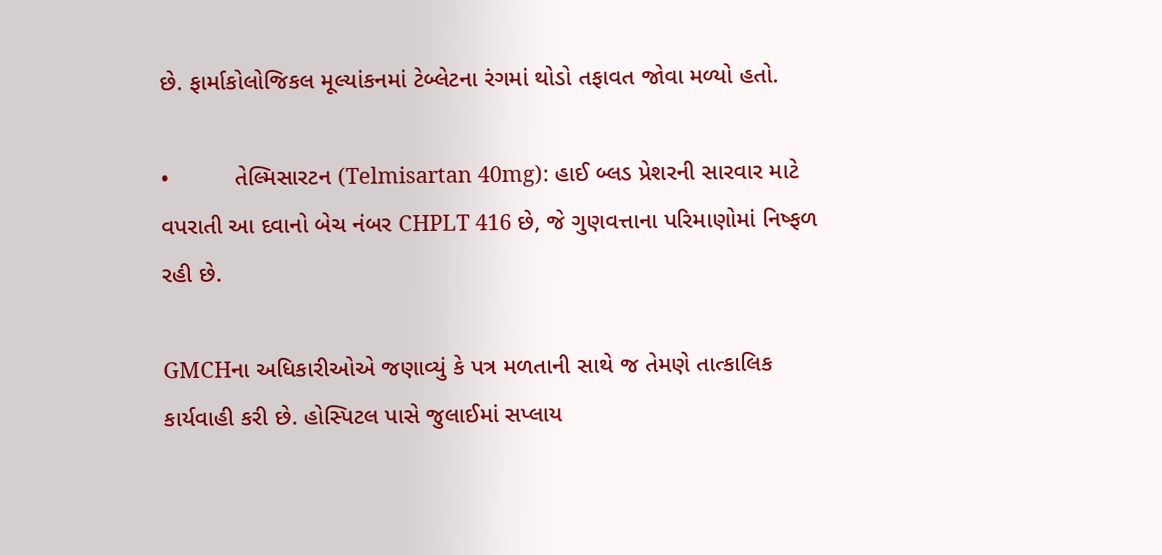છે. ફાર્માકોલોજિકલ મૂલ્યાંકનમાં ટેબ્લેટના રંગમાં થોડો તફાવત જોવા મળ્યો હતો.

•          તેલ્મિસારટન (Telmisartan 40mg): હાઈ બ્લડ પ્રેશરની સારવાર માટે વપરાતી આ દવાનો બેચ નંબર CHPLT 416 છે, જે ગુણવત્તાના પરિમાણોમાં નિષ્ફળ રહી છે.

GMCHના અધિકારીઓએ જણાવ્યું કે પત્ર મળતાની સાથે જ તેમણે તાત્કાલિક કાર્યવાહી કરી છે. હોસ્પિટલ પાસે જુલાઈમાં સપ્લાય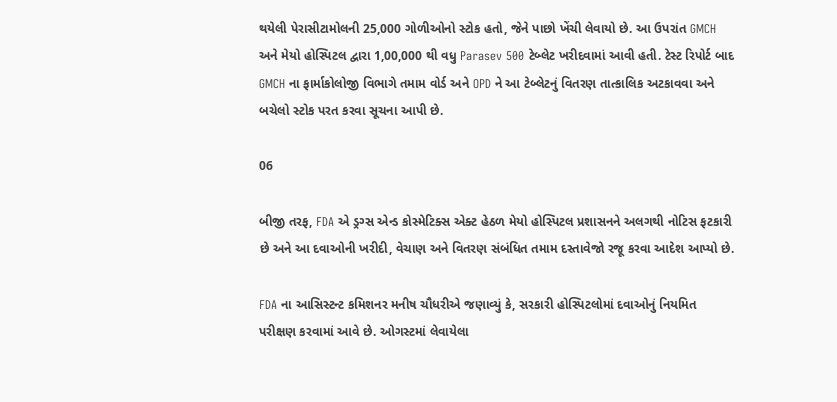થયેલી પેરાસીટામોલની 25,000 ગોળીઓનો સ્ટોક હતો, જેને પાછો ખેંચી લેવાયો છે. આ ઉપરાંત GMCH અને મેયો હોસ્પિટલ દ્વારા 1,00,000 થી વધુ Parasev 500 ટેબ્લેટ ખરીદવામાં આવી હતી. ટેસ્ટ રિપોર્ટ બાદ GMCH ના ફાર્માકોલોજી વિભાગે તમામ વોર્ડ અને OPD ને આ ટેબ્લેટનું વિતરણ તાત્કાલિક અટકાવવા અને બચેલો સ્ટોક પરત કરવા સૂચના આપી છે.

06

બીજી તરફ, FDA એ ડ્રગ્સ એન્ડ કોસ્મેટિક્સ એક્ટ હેઠળ મેયો હોસ્પિટલ પ્રશાસનને અલગથી નોટિસ ફટકારી છે અને આ દવાઓની ખરીદી, વેચાણ અને વિતરણ સંબંધિત તમામ દસ્તાવેજો રજૂ કરવા આદેશ આપ્યો છે.

FDA ના આસિસ્ટન્ટ કમિશનર મનીષ ચૌધરીએ જણાવ્યું કે, સરકારી હોસ્પિટલોમાં દવાઓનું નિયમિત પરીક્ષણ કરવામાં આવે છે. ઓગસ્ટમાં લેવાયેલા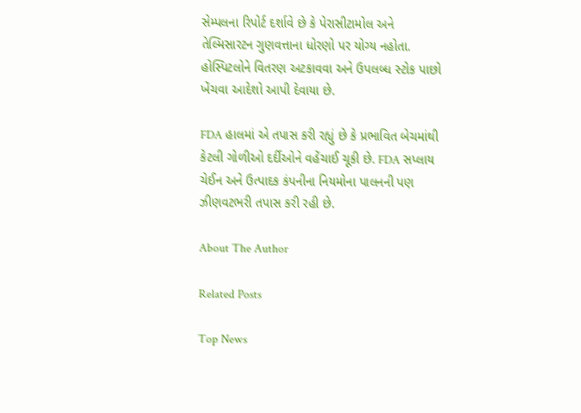સેમ્પલના રિપોર્ટ દર્શાવે છે કે પેરાસીટામોલ અને તેલ્મિસારટન ગુણવત્તાના ધોરણો પર યોગ્ય નહોતા. હોસ્પિટલોને વિતરણ અટકાવવા અને ઉપલબ્ધ સ્ટોક પાછો ખેંચવા આદેશો આપી દેવાયા છે.

FDA હાલમાં એ તપાસ કરી રહ્યું છે કે પ્રભાવિત બેચમાંથી કેટલી ગોળીઓ દર્દીઓને વહેંચાઈ ચૂકી છે. FDA સપ્લાય ચેઈન અને ઉત્પાદક કંપનીના નિયમોના પાલનની પણ ઝીણવટભરી તપાસ કરી રહી છે.

About The Author

Related Posts

Top News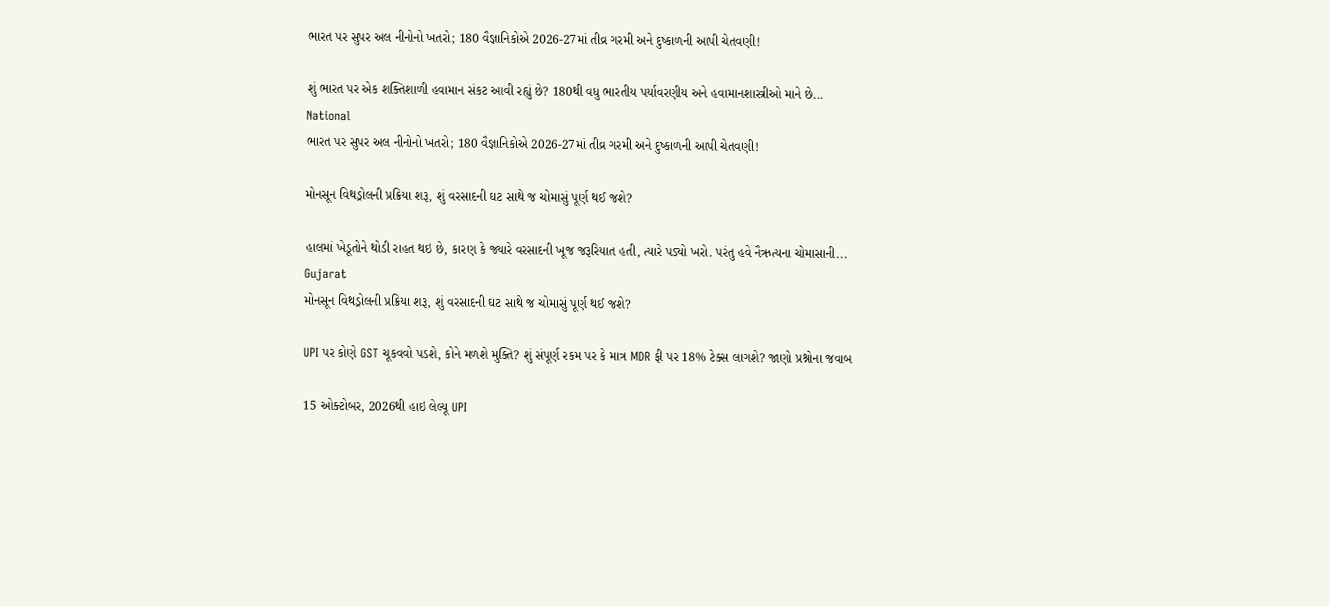ભારત પર સુપર અલ નીનોનો ખતરો; 180 વૈજ્ઞાનિકોએ 2026-27માં તીવ્ર ગરમી અને દુષ્કાળની આપી ચેતવણી!

શું ભારત પર એક શક્તિશાળી હવામાન સંકટ આવી રહ્યું છે? 180થી વધુ ભારતીય પર્યાવરણીય અને હવામાનશાસ્ત્રીઓ માને છે...
National
ભારત પર સુપર અલ નીનોનો ખતરો; 180 વૈજ્ઞાનિકોએ 2026-27માં તીવ્ર ગરમી અને દુષ્કાળની આપી ચેતવણી!

મોનસૂન વિથડ્રોલની પ્રક્રિયા શરૂ, શું વરસાદની ઘટ સાથે જ ચોમાસું પૂર્ણ થઈ જશે?

હાલમાં ખેડૂતોને થોડી રાહત થઇ છે, કારણ કે જ્યારે વરસાદની ખૂજ જરૂરિયાત હતી, ત્યારે પડ્યો ખરો. પરંતુ હવે નૈઋત્યના ચોમાસાની...
Gujarat
મોનસૂન વિથડ્રોલની પ્રક્રિયા શરૂ, શું વરસાદની ઘટ સાથે જ ચોમાસું પૂર્ણ થઈ જશે?

UPI પર કોણે GST ચૂકવવો પડશે, કોને મળશે મુક્તિ? શું સંપૂર્ણ રકમ પર કે માત્ર MDR ફી પર 18% ટેક્સ લાગશે? જાણો પ્રશ્નોના જવાબ

15 ઓક્ટોબર, 2026થી હાઇ લેલ્યૂ UPI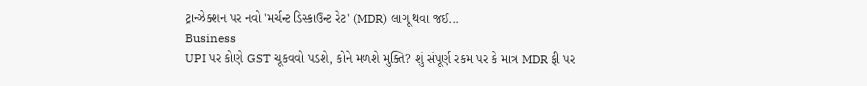ટ્રાન્ઝેક્શન પર નવો 'મર્ચન્ટ ડિસ્કાઉન્ટ રેટ' (MDR) લાગૂ થવા જઈ...
Business
UPI પર કોણે GST ચૂકવવો પડશે, કોને મળશે મુક્તિ? શું સંપૂર્ણ રકમ પર કે માત્ર MDR ફી પર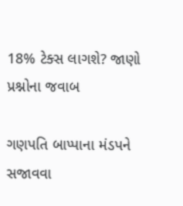18% ટેક્સ લાગશે? જાણો પ્રશ્નોના જવાબ

ગણપતિ બાપ્પાના મંડપને સજાવવા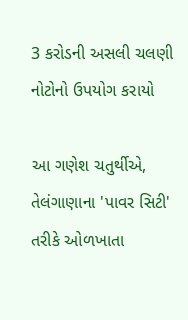3 કરોડની અસલી ચલણી નોટોનો ઉપયોગ કરાયો

આ ગણેશ ચતુર્થીએ, તેલંગાણાના 'પાવર સિટી' તરીકે ઓળખાતા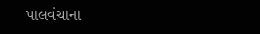પાલવંચાના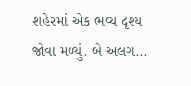શહેરમાં એક ભવ્ય દૃશ્ય જોવા મળ્યું. બે અલગ...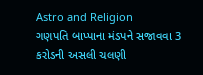Astro and Religion
ગણપતિ બાપ્પાના મંડપને સજાવવા 3 કરોડની અસલી ચલણી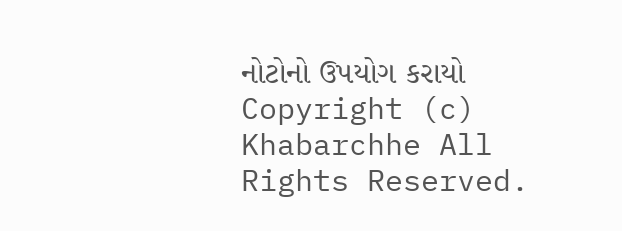નોટોનો ઉપયોગ કરાયો
Copyright (c) Khabarchhe All Rights Reserved.